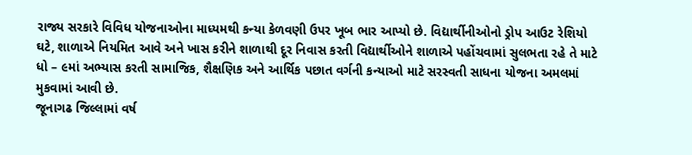રાજ્ય સરકારે વિવિધ યોજનાઓના માધ્યમથી કન્યા કેળવણી ઉપર ખૂબ ભાર આપ્યો છે. વિદ્યાર્થીનીઓનો ડ્રોપ આઉટ રેશિયો ઘટે, શાળાએ નિયમિત આવે અને ખાસ કરીને શાળાથી દૂર નિવાસ કરતી વિદ્યાર્થીઓને શાળાએ પહોંચવામાં સુલભતા રહે તે માટે ધો – ૯માં અભ્યાસ કરતી સામાજિક, શૈક્ષણિક અને આર્થિક પછાત વર્ગની કન્યાઓ માટે સરસ્વતી સાધના યોજના અમલમાં મુકવામાં આવી છે.
જૂનાગઢ જિલ્લામાં વર્ષ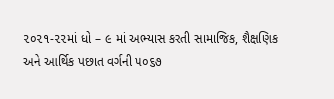૨૦૨૧-૨૨માં ધો – ૯ માં અભ્યાસ કરતી સામાજિક, શૈક્ષણિક અને આર્થિક પછાત વર્ગની ૫૦૬૭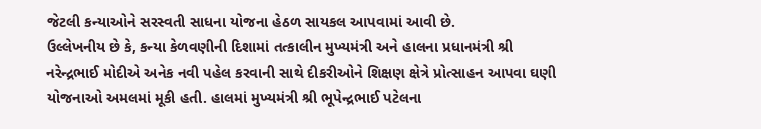જેટલી કન્યાઓને સરસ્વતી સાધના યોજના હેઠળ સાયકલ આપવામાં આવી છે.
ઉલ્લેખનીય છે કે, કન્યા કેળવણીની દિશામાં તત્કાલીન મુખ્યમંત્રી અને હાલના પ્રધાનમંત્રી શ્રી નરેન્દ્રભાઈ મોદીએ અનેક નવી પહેલ કરવાની સાથે દીકરીઓને શિક્ષણ ક્ષેત્રે પ્રોત્સાહન આપવા ઘણી યોજનાઓ અમલમાં મૂકી હતી. હાલમાં મુખ્યમંત્રી શ્રી ભૂપેન્દ્રભાઈ પટેલના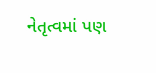નેતૃત્વમાં પણ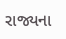રાજ્યના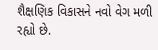શૈક્ષણિક વિકાસને નવો વેગ મળી રહ્યો છે.